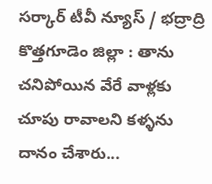సర్కార్ టీవీ న్యూస్ / భద్రాద్రి కొత్తగూడెం జిల్లా : తాను చనిపోయిన వేరే వాళ్లకు చూపు రావాలని కళ్ళను దానం చేశారు...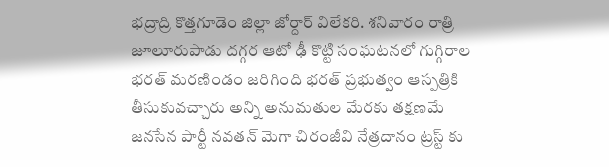భద్రాద్రి కొత్తగూడెం జిల్లా జోర్దార్ విలేకరి. శనివారం రాత్రి జూలూరుపాడు దగ్గర ఆటో ఢీ కొట్టి సంఘటనలో గుగ్గిరాల భరత్ మరణిండం జరిగింది భరత్ ప్రభుత్వం ఆస్పత్రికి తీసుకువచ్చారు అన్ని అనుమతుల మేరకు తక్షణమే జనసేన పార్టీ నవతన్ మెగా చిరంజీవి నేత్రదానం ట్రస్ట్ కు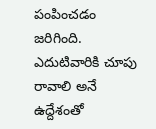పంపించడం జరిగింది. ఎదుటివారికి చూపు రావాలి అనే ఉద్దేశంతో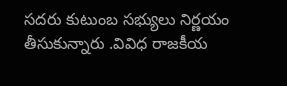సదరు కుటుంబ సభ్యులు నిర్ణయం తీసుకున్నారు .వివిధ రాజకీయ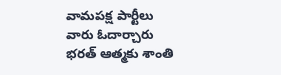వామపక్ష పార్టీలు వారు ఓదార్చారు భరత్ ఆత్మకు శాంతి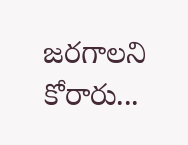జరగాలని కోరారు...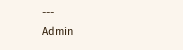---
Admin